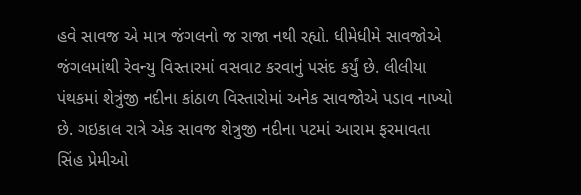હવે સાવજ એ માત્ર જંગલનો જ રાજા નથી રહ્યો. ધીમેધીમે સાવજોએ જંગલમાંથી રેવન્યુ વિસ્તારમાં વસવાટ કરવાનું પસંદ કર્યું છે. લીલીયા પંથકમાં શેત્રુંજી નદીના કાંઠાળ વિસ્તારોમાં અનેક સાવજોએ પડાવ નાખ્યો છે. ગઇકાલ રાત્રે એક સાવજ શેત્રુજી નદીના પટમાં આરામ ફરમાવતા સિંહ પ્રેમીઓ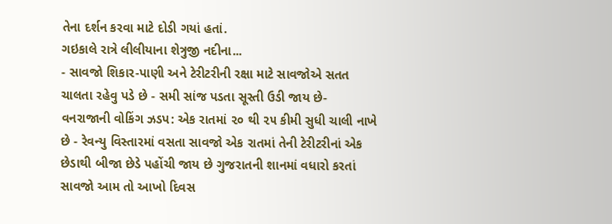તેના દર્શન કરવા માટે દોડી ગયાં હતાં.
ગઇકાલે રાત્રે લીલીયાના શેત્રુજી નદીના...
- સાવજો શિકાર-પાણી અને ટેરીટરીની રક્ષા માટે સાવજોએ સતત ચાલતા રહેવુ પડે છે - સમી સાંજ પડતા સૂસ્તી ઉડી જાય છે- વનરાજાની વોકિંગ ઝડપ: એક રાતમાં ૨૦ થી ૨૫ કીમી સુધી ચાલી નાખે છે - રેવન્યુ વિસ્તારમાં વસતા સાવજો એક રાતમાં તેની ટેરીટરીનાં એક છેડાથી બીજા છેડે પહોંચી જાય છે ગુજરાતની શાનમાં વધારો કરતાં સાવજો આમ તો આખો દિવસ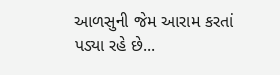આળસુની જેમ આરામ કરતાં પડ્યા રહે છે...